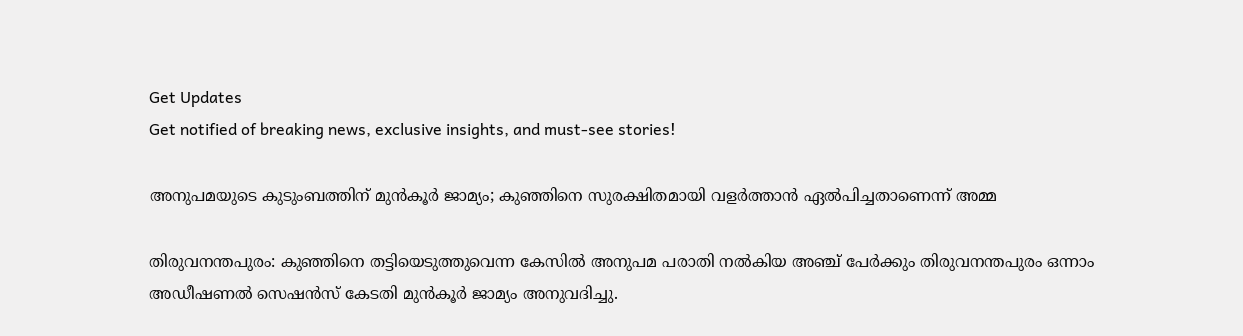Get Updates
Get notified of breaking news, exclusive insights, and must-see stories!

അനുപമയുടെ കുടുംബത്തിന് മുന്‍കൂര്‍ ജാമ്യം; കുഞ്ഞിനെ സുരക്ഷിതമായി വളര്‍ത്താന്‍ ഏല്‍പിച്ചതാണെന്ന് അമ്മ

തിരുവനന്തപുരം: കുഞ്ഞിനെ തട്ടിയെടുത്തുവെന്ന കേസില്‍ അനുപമ പരാതി നല്‍കിയ അഞ്ച് പേര്‍ക്കും തിരുവനന്തപുരം ഒന്നാം അഡീഷണല്‍ സെഷന്‍സ് കേടതി മുന്‍കൂര്‍ ജാമ്യം അനുവദിച്ചു.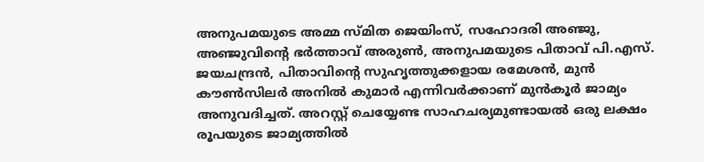അനുപമയുടെ അമ്മ സ്മിത ജെയിംസ്, സഹോദരി അഞ്ജു, അഞ്ജുവിന്റെ ഭര്‍ത്താവ് അരുണ്‍, അനുപമയുടെ പിതാവ് പി.എസ്. ജയചന്ദ്രന്‍, പിതാവിന്റെ സുഹൃത്തുക്കളായ രമേശന്‍, മുന്‍ കൗണ്‍സിലര്‍ അനില്‍ കുമാര്‍ എന്നിവര്‍ക്കാണ് മുന്‍കൂര്‍ ജാമ്യം അനുവദിച്ചത്. അറസ്റ്റ് ചെയ്യേണ്ട സാഹചര്യമുണ്ടായല്‍ ഒരു ലക്ഷം രൂപയുടെ ജാമ്യത്തില്‍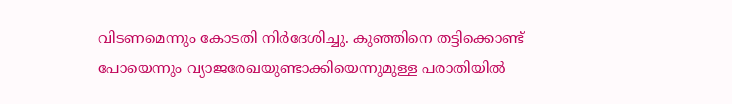വിടണമെന്നും കോടതി നിര്‍ദേശിച്ചു. കുഞ്ഞിനെ തട്ടിക്കൊണ്ട് പോയെന്നും വ്യാജരേഖയുണ്ടാക്കിയെന്നുമുള്ള പരാതിയില്‍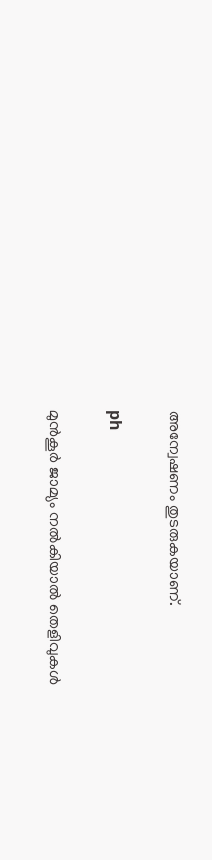അന്വേഷണം തുടരുകയാണ്.

ph

മുന്‍കൂര്‍ ജാമ്യം നല്‍കിയാല്‍ തെളിവുകള്‍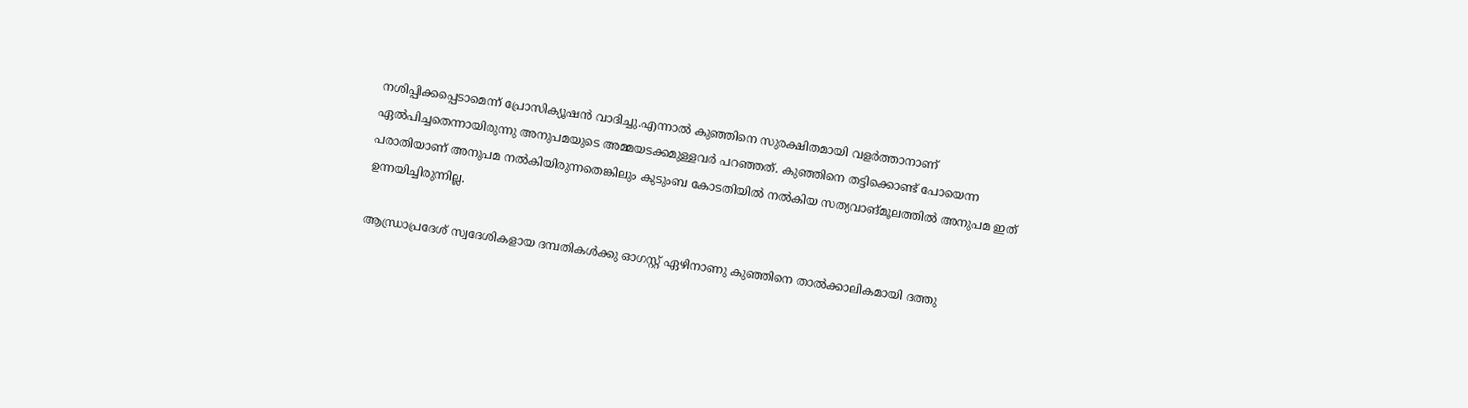നശിപ്പിക്കപ്പെടാമെന്ന് പ്രോസിക്യൂഷന്‍ വാദിച്ചു.എന്നാല്‍ കുഞ്ഞിനെ സുരക്ഷിതമായി വളര്‍ത്താനാണ് ഏല്‍പിച്ചതെന്നായിരുന്നു അനുപമയുടെ അമ്മയടക്കമുള്ളവര്‍ പറഞ്ഞത്. കുഞ്ഞിനെ തട്ടിക്കൊണ്ട് പോയെന്ന പരാതിയാണ് അനുപമ നല്‍കിയിരുന്നതെങ്കിലും കുടുംബ കോടതിയില്‍ നല്‍കിയ സത്യവാങ്മൂലത്തില്‍ അനുപമ ഇത് ഉന്നയിച്ചിരുന്നില്ല.

ആന്ധ്രാപ്രദേശ് സ്വദേശികളായ ദമ്പതികള്‍ക്കു ഓഗസ്റ്റ് ഏഴിനാണു കുഞ്ഞിനെ താല്‍ക്കാലികമായി ദത്തു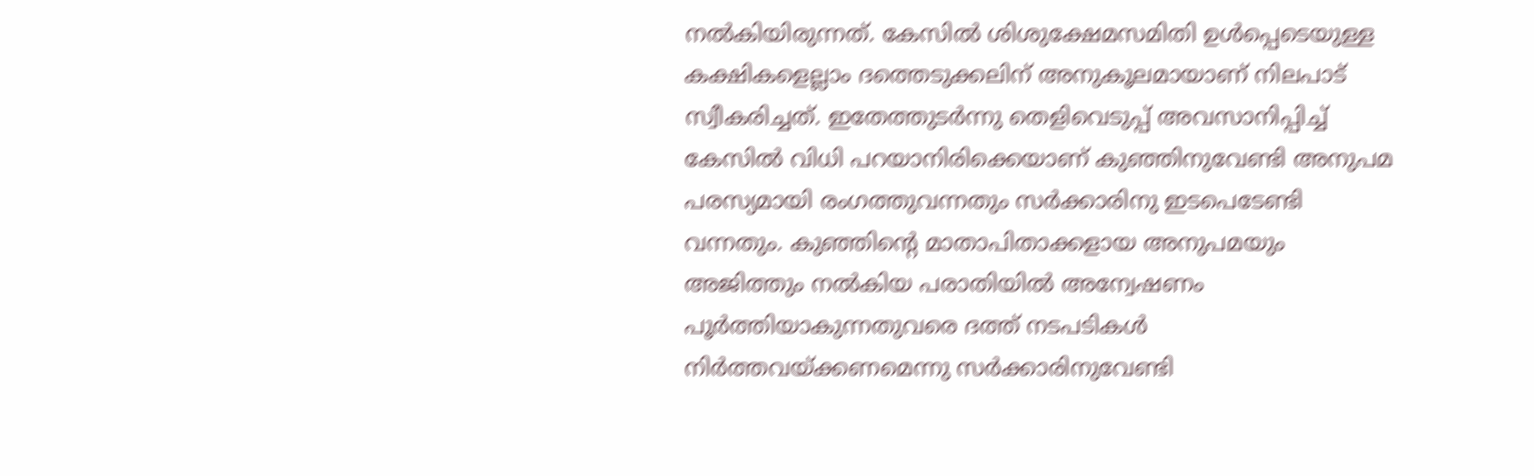നല്‍കിയിരുന്നത്. കേസില്‍ ശിശുക്ഷേമസമിതി ഉള്‍പ്പെടെയുള്ള കക്ഷികളെല്ലാം ദത്തെടുക്കലിന് അനുകൂലമായാണ് നിലപാട് സ്വീകരിച്ചത്. ഇതേത്തുടര്‍ന്നു തെളിവെടുപ്പ് അവസാനിപ്പിച്ച് കേസില്‍ വിധി പറയാനിരിക്കെയാണ് കുഞ്ഞിനുവേണ്ടി അനുപമ പരസ്യമായി രംഗത്തുവന്നതും സര്‍ക്കാരിനു ഇടപെടേണ്ടി വന്നതും. കുഞ്ഞിന്റെ മാതാപിതാക്കളായ അനുപമയും അജിത്തും നല്‍കിയ പരാതിയില്‍ അന്വേഷണം പൂര്‍ത്തിയാകുന്നതുവരെ ദത്ത് നടപടികള്‍ നിര്‍ത്തവയ്ക്കണമെന്നു സര്‍ക്കാരിനുവേണ്ടി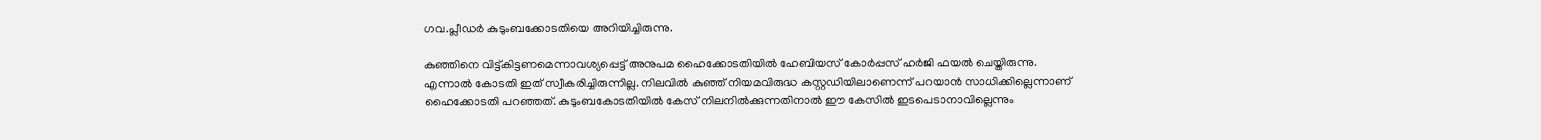ഗവ.പ്ലീഡര്‍ കുടുംബക്കോടതിയെ അറിയിച്ചിരുന്നു.

കുഞ്ഞിനെ വിട്ട്കിട്ടണമെന്നാവശ്യപ്പെട്ട് അനുപമ ഹൈക്കോടതിയില്‍ ഹേബിയസ് കോര്‍പ്പസ് ഹര്‍ജി ഫയല്‍ ചെയ്തിരുന്നു. എന്നാല്‍ കോടതി ഇത് സ്വീകരിച്ചിരുന്നില്ല. നിലവില്‍ കുഞ്ഞ് നിയമവിരുദ്ധ കസ്റ്റഡിയിലാണെന്ന് പറയാന്‍ സാധിക്കില്ലെന്നാണ് ഹൈക്കോടതി പറഞ്ഞത്. കുടുംബകോടതിയില്‍ കേസ് നിലനില്‍ക്കുന്നതിനാല്‍ ഈ കേസില്‍ ഇടപെടാനാവില്ലെന്നും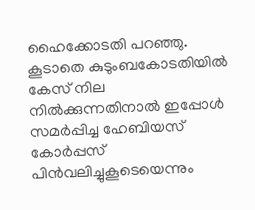ഹൈക്കോടതി പറഞ്ഞു. കൂടാതെ കുടുംബകോടതിയില്‍ കേസ് നില നില്‍ക്കുന്നതിനാല്‍ ഇപ്പോള്‍ സമര്‍പ്പിച്ച ഹേബിയസ് കോര്‍പ്പസ് പിന്‍വലിച്ചുകൂടെയെന്നും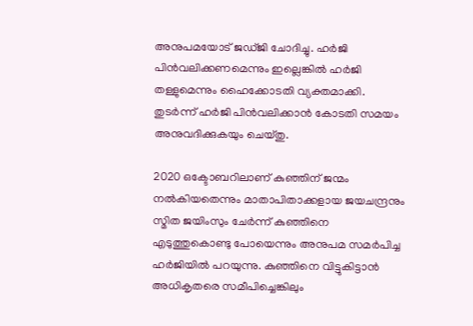അനുപമയോട് ജഡ്ജി ചോദിച്ചു. ഹര്‍ജി പിന്‍വലിക്കണമെന്നും ഇല്ലെങ്കില്‍ ഹര്‍ജി തള്ളുമെന്നും ഹൈക്കോടതി വ്യക്തമാക്കി. തുടര്‍ന്ന് ഹര്‍ജി പിന്‍വലിക്കാന്‍ കോടതി സമയം അനുവദിക്കുകയും ചെയ്തു.

2020 ഒക്ടോബറിലാണ് കുഞ്ഞിന് ജന്മം നല്‍കിയതെന്നും മാതാപിതാക്കളായ ജയചന്ദ്രനും സ്മിത ജയിംസും ചേര്‍ന്ന് കുഞ്ഞിനെ എടുത്തുകൊണ്ടു പോയെന്നും അനുപമ സമര്‍പിച്ച ഹര്‍ജിയില്‍ പറയുന്നു. കുഞ്ഞിനെ വിട്ടുകിട്ടാന്‍ അധികൃതരെ സമീപിച്ചെങ്കിലും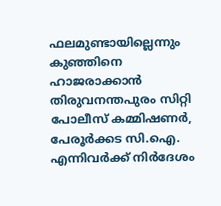ഫലമുണ്ടായില്ലെന്നും കുഞ്ഞിനെ ഹാജരാക്കാന്‍ തിരുവനന്തപുരം സിറ്റി പോലീസ് കമ്മിഷണര്‍, പേരൂര്‍ക്കട സി.ഐ. എന്നിവര്‍ക്ക് നിര്‍ദേശം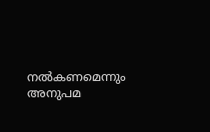നല്‍കണമെന്നും അനുപമ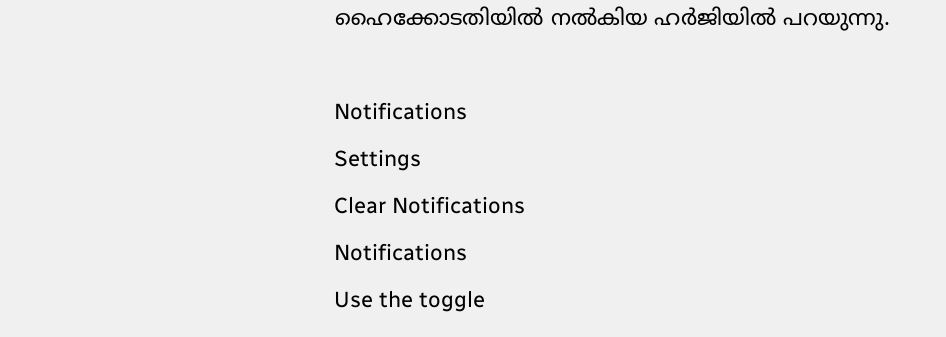ഹൈക്കോടതിയില്‍ നല്‍കിയ ഹര്‍ജിയില്‍ പറയുന്നു.

Notifications
Settings
Clear Notifications
Notifications
Use the toggle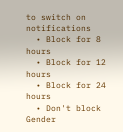to switch on notifications
  • Block for 8 hours
  • Block for 12 hours
  • Block for 24 hours
  • Don't block
Gender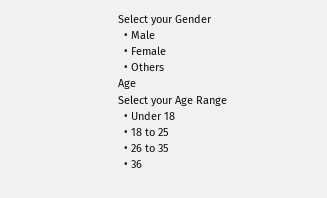Select your Gender
  • Male
  • Female
  • Others
Age
Select your Age Range
  • Under 18
  • 18 to 25
  • 26 to 35
  • 36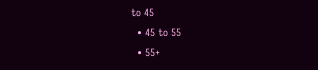to 45
  • 45 to 55
  • 55+